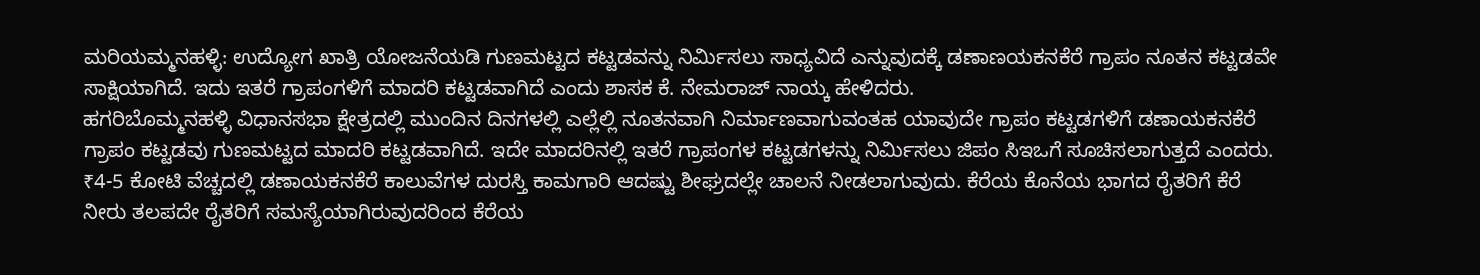ಮರಿಯಮ್ಮನಹಳ್ಳಿ: ಉದ್ಯೋಗ ಖಾತ್ರಿ ಯೋಜನೆಯಡಿ ಗುಣಮಟ್ಟದ ಕಟ್ಟಡವನ್ನು ನಿರ್ಮಿಸಲು ಸಾಧ್ಯವಿದೆ ಎನ್ನುವುದಕ್ಕೆ ಡಣಾಣಯಕನಕೆರೆ ಗ್ರಾಪಂ ನೂತನ ಕಟ್ಟಡವೇ ಸಾಕ್ಷಿಯಾಗಿದೆ. ಇದು ಇತರೆ ಗ್ರಾಪಂಗಳಿಗೆ ಮಾದರಿ ಕಟ್ಟಡವಾಗಿದೆ ಎಂದು ಶಾಸಕ ಕೆ. ನೇಮರಾಜ್ ನಾಯ್ಕ ಹೇಳಿದರು.
ಹಗರಿಬೊಮ್ಮನಹಳ್ಳಿ ವಿಧಾನಸಭಾ ಕ್ಷೇತ್ರದಲ್ಲಿ ಮುಂದಿನ ದಿನಗಳಲ್ಲಿ ಎಲ್ಲೆಲ್ಲಿ ನೂತನವಾಗಿ ನಿರ್ಮಾಣವಾಗುವಂತಹ ಯಾವುದೇ ಗ್ರಾಪಂ ಕಟ್ಟಡಗಳಿಗೆ ಡಣಾಯಕನಕೆರೆ ಗ್ರಾಪಂ ಕಟ್ಟಡವು ಗುಣಮಟ್ಟದ ಮಾದರಿ ಕಟ್ಟಡವಾಗಿದೆ. ಇದೇ ಮಾದರಿನಲ್ಲಿ ಇತರೆ ಗ್ರಾಪಂಗಳ ಕಟ್ಟಡಗಳನ್ನು ನಿರ್ಮಿಸಲು ಜಿಪಂ ಸಿಇಒಗೆ ಸೂಚಿಸಲಾಗುತ್ತದೆ ಎಂದರು.
₹4-5 ಕೋಟಿ ವೆಚ್ಚದಲ್ಲಿ ಡಣಾಯಕನಕೆರೆ ಕಾಲುವೆಗಳ ದುರಸ್ತಿ ಕಾಮಗಾರಿ ಆದಷ್ಟು ಶೀಘ್ರದಲ್ಲೇ ಚಾಲನೆ ನೀಡಲಾಗುವುದು. ಕೆರೆಯ ಕೊನೆಯ ಭಾಗದ ರೈತರಿಗೆ ಕೆರೆ ನೀರು ತಲಪದೇ ರೈತರಿಗೆ ಸಮಸ್ಯೆಯಾಗಿರುವುದರಿಂದ ಕೆರೆಯ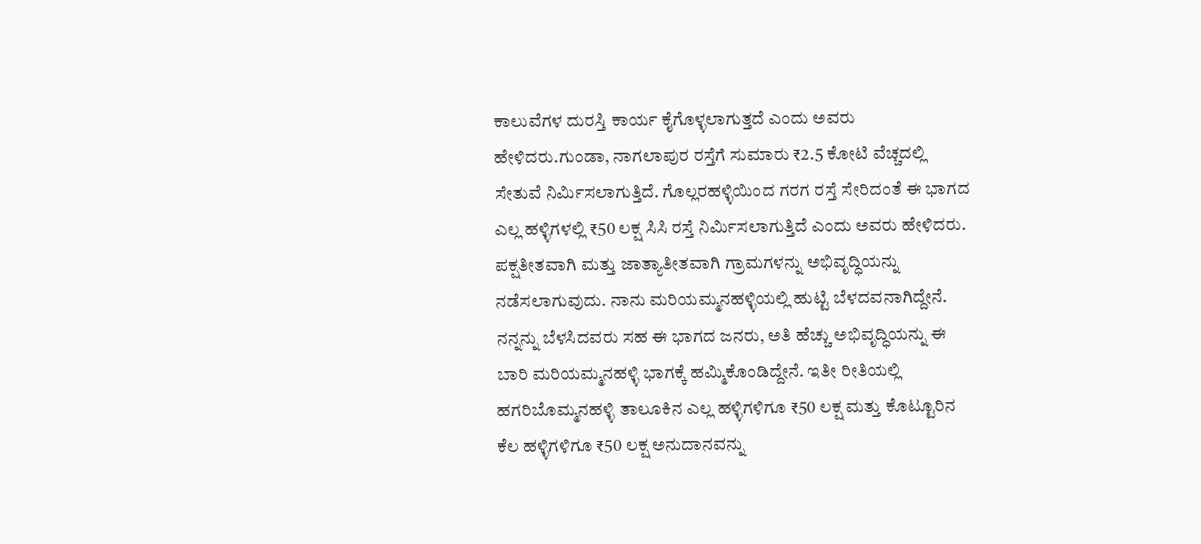ಕಾಲುವೆಗಳ ದುರಸ್ತಿ ಕಾರ್ಯ ಕೈಗೊಳ್ಳಲಾಗುತ್ತದೆ ಎಂದು ಅವರು ಹೇಳಿದರು.ಗುಂಡಾ, ನಾಗಲಾಪುರ ರಸ್ತೆಗೆ ಸುಮಾರು ₹2.5 ಕೋಟಿ ವೆಚ್ಚದಲ್ಲಿ ಸೇತುವೆ ನಿರ್ಮಿಸಲಾಗುತ್ತಿದೆ. ಗೊಲ್ಲರಹಳ್ಳಿಯಿಂದ ಗರಗ ರಸ್ತೆ ಸೇರಿದಂತೆ ಈ ಭಾಗದ ಎಲ್ಲ ಹಳ್ಳಿಗಳಲ್ಲಿ ₹50 ಲಕ್ಷ ಸಿಸಿ ರಸ್ತೆ ನಿರ್ಮಿಸಲಾಗುತ್ತಿದೆ ಎಂದು ಅವರು ಹೇಳಿದರು.
ಪಕ್ಷತೀತವಾಗಿ ಮತ್ತು ಜಾತ್ಯಾತೀತವಾಗಿ ಗ್ರಾಮಗಳನ್ನು ಅಭಿವೃದ್ಧಿಯನ್ನು ನಡೆಸಲಾಗುವುದು. ನಾನು ಮರಿಯಮ್ಮನಹಳ್ಳಿಯಲ್ಲಿ ಹುಟ್ಟಿ ಬೆಳದವನಾಗಿದ್ದೇನೆ. ನನ್ನನ್ನು ಬೆಳಸಿದವರು ಸಹ ಈ ಭಾಗದ ಜನರು, ಅತಿ ಹೆಚ್ಚು ಅಭಿವೃದ್ಧಿಯನ್ನು ಈ ಬಾರಿ ಮರಿಯಮ್ಮನಹಳ್ಳಿ ಭಾಗಕ್ಕೆ ಹಮ್ಮಿಕೊಂಡಿದ್ದೇನೆ. ಇತೀ ರೀತಿಯಲ್ಲಿ ಹಗರಿಬೊಮ್ಮನಹಳ್ಳಿ ತಾಲೂಕಿನ ಎಲ್ಲ ಹಳ್ಳಿಗಳಿಗೂ ₹50 ಲಕ್ಷ ಮತ್ತು ಕೊಟ್ಟೂರಿನ ಕೆಲ ಹಳ್ಳಿಗಳಿಗೂ ₹50 ಲಕ್ಷ ಅನುದಾನವನ್ನು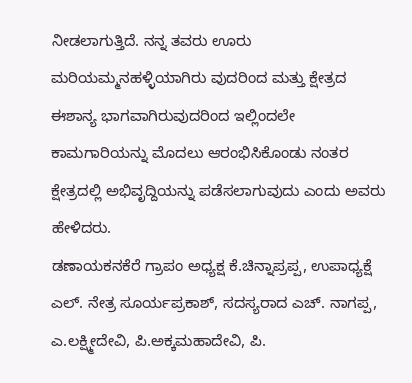ನೀಡಲಾಗುತ್ತಿದೆ. ನನ್ನ ತವರು ಊರು ಮರಿಯಮ್ಮನಹಳ್ಳಿಯಾಗಿರು ವುದರಿಂದ ಮತ್ತು ಕ್ಷೇತ್ರದ ಈಶಾನ್ಯ ಭಾಗವಾಗಿರುವುದರಿಂದ ಇಲ್ಲಿಂದಲೇ ಕಾಮಗಾರಿಯನ್ನು ಮೊದಲು ಆರಂಭಿಸಿಕೊಂಡು ನಂತರ ಕ್ಷೇತ್ರದಲ್ಲಿ ಅಭಿವೃದ್ದಿಯನ್ನು ಪಡೆಸಲಾಗುವುದು ಎಂದು ಅವರು ಹೇಳಿದರು.
ಡಣಾಯಕನಕೆರೆ ಗ್ರಾಪಂ ಅಧ್ಯಕ್ಷ ಕೆ.ಚಿನ್ನಾಪ್ರಪ್ಪ, ಉಪಾಧ್ಯಕ್ಷೆ ಎಲ್. ನೇತ್ರ ಸೂರ್ಯಪ್ರಕಾಶ್, ಸದಸ್ಯರಾದ ಎಚ್. ನಾಗಪ್ಪ, ಎ.ಲಕ್ಷ್ಮೀದೇವಿ, ಪಿ.ಅಕ್ಕಮಹಾದೇವಿ, ಪಿ.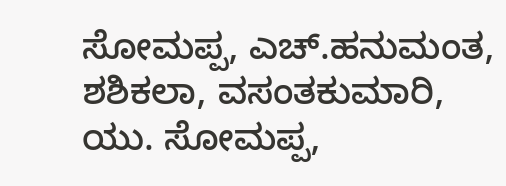ಸೋಮಪ್ಪ, ಎಚ್.ಹನುಮಂತ, ಶಶಿಕಲಾ, ವಸಂತಕುಮಾರಿ, ಯು. ಸೋಮಪ್ಪ,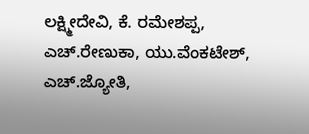ಲಕ್ಷ್ಮೀದೇವಿ, ಕೆ. ರಮೇಶಪ್ಪ, ಎಚ್.ರೇಣುಕಾ, ಯು.ವೆಂಕಟೇಶ್, ಎಚ್.ಜ್ಯೋತಿ,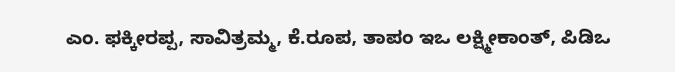ಎಂ. ಫಕ್ಕೀರಪ್ಪ, ಸಾವಿತ್ರಮ್ಮ, ಕೆ.ರೂಪ, ತಾಪಂ ಇಒ ಲಕ್ಷ್ಮೀಕಾಂತ್, ಪಿಡಿಒ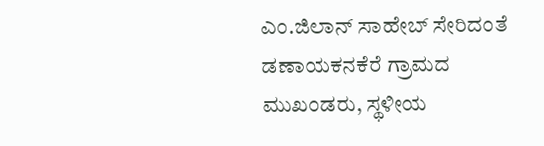ಎಂ.ಜಿಲಾನ್ ಸಾಹೇಬ್ ಸೇರಿದಂತೆ ಡಣಾಯಕನಕೆರೆ ಗ್ರಾಮದ ಮುಖಂಡರು, ಸ್ಥಳೀಯ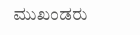ಮುಖಂಡರು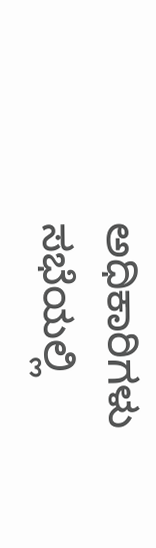ಅಧಿಕಾರಿಗಳು ಸಭೆಯಲ್ಲಿ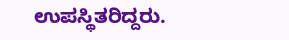ಉಪಸ್ಥಿತರಿದ್ದರು.